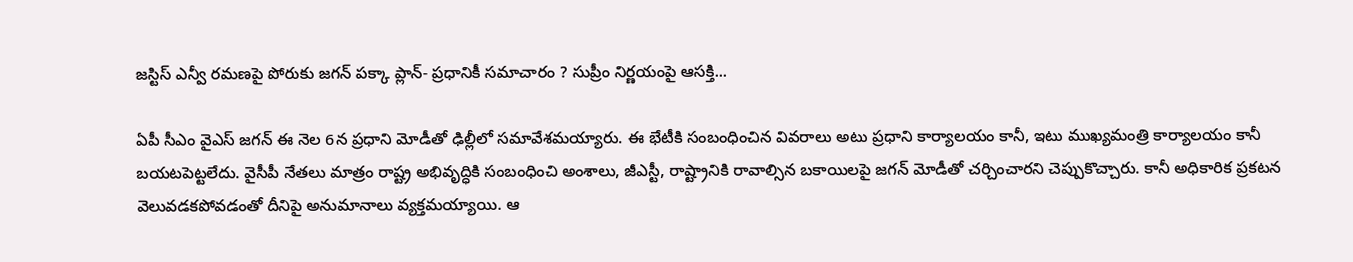జస్టిస్‌ ఎన్వీ రమణపై పోరుకు జగన్ పక్కా ప్లాన్‌- ప్రధానికీ సమాచారం ? సుప్రీం నిర్ణయంపై ఆసక్తి...

ఏపీ సీఎం వైఎస్‌ జగన్‌ ఈ నెల 6న ప్రధాని మోడీతో ఢిల్లీలో సమావేశమయ్యారు. ఈ భేటీకి సంబంధించిన వివరాలు అటు ప్రధాని కార్యాలయం కానీ, ఇటు ముఖ్యమంత్రి కార్యాలయం కానీ బయటపెట్టలేదు. వైసీపీ నేతలు మాత్రం రాష్ట్ర అభివృద్ధికి సంబంధించి అంశాలు, జీఎస్టీ, రాష్ట్రానికి రావాల్సిన బకాయిలపై జగన్ మోడీతో చర్చించారని చెప్పుకొచ్చారు. కానీ అధికారిక ప్రకటన వెలువడకపోవడంతో దీనిపై అనుమానాలు వ్యక్తమయ్యాయి. ఆ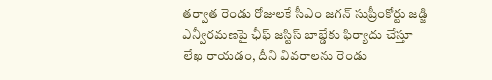తర్వాత రెండు రోజులకే సీఎం జగన్‌ సుప్రీంకోర్టు జడ్జి ఎన్వీరమణపై ఛీఫ్‌ జస్టిస్ బాబ్డేకు ఫిర్యాదు చేస్తూ లేఖ రాయడం, దీని వివరాలను రెండు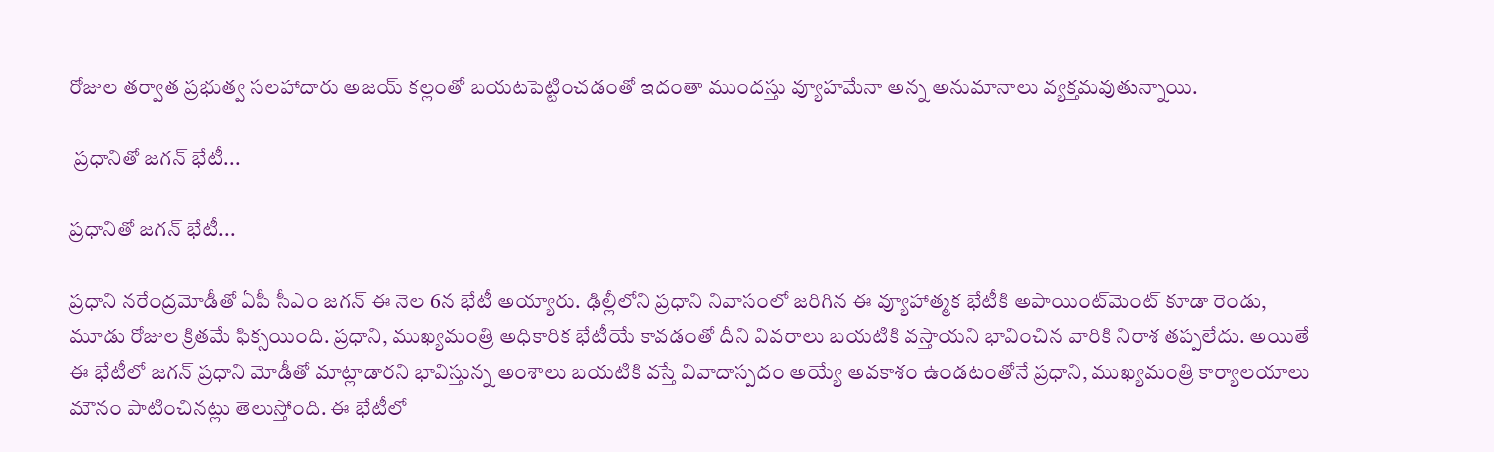రోజుల తర్వాత ప్రభుత్వ సలహాదారు అజయ్‌ కల్లంతో బయటపెట్టించడంతో ఇదంతా ముందస్తు వ్యూహమేనా అన్న అనుమానాలు వ్యక్తమవుతున్నాయి.

 ప్రధానితో జగన్‌ భేటీ...

ప్రధానితో జగన్‌ భేటీ...

ప్రధాని నరేంద్రమోడీతో ఏపీ సీఎం జగన్‌ ఈ నెల 6న భేటీ అయ్యారు. ఢిల్లీలోని ప్రధాని నివాసంలో జరిగిన ఈ వ్యూహాత్మక భేటీకి అపాయింట్‌మెంట్‌ కూడా రెండు, మూడు రోజుల క్రితమే ఫిక్సయింది. ప్రధాని, ముఖ్యమంత్రి అధికారిక భేటీయే కావడంతో దీని వివరాలు బయటికి వస్తాయని భావించిన వారికి నిరాశ తప్పలేదు. అయితే ఈ భేటీలో జగన్‌ ప్రధాని మోడీతో మాట్లాడారని భావిస్తున్న అంశాలు బయటికి వస్తే వివాదాస్పదం అయ్యే అవకాశం ఉండటంతోనే ప్రధాని, ముఖ్యమంత్రి కార్యాలయాలు మౌనం పాటించినట్లు తెలుస్తోంది. ఈ భేటీలో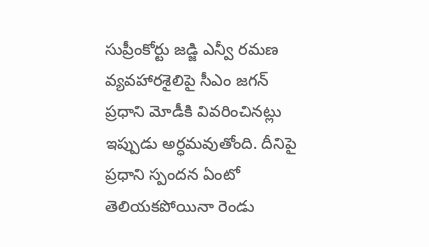సుప్రీంకోర్టు జడ్జి ఎన్వీ రమణ వ్యవహారశైలిపై సీఎం జగన్‌ ప్రధాని మోడీకి వివరించినట్లు ఇప్పుడు అర్ధమవుతోంది. దీనిపై ప్రధాని స్పందన ఏంటో తెలియకపోయినా రెండు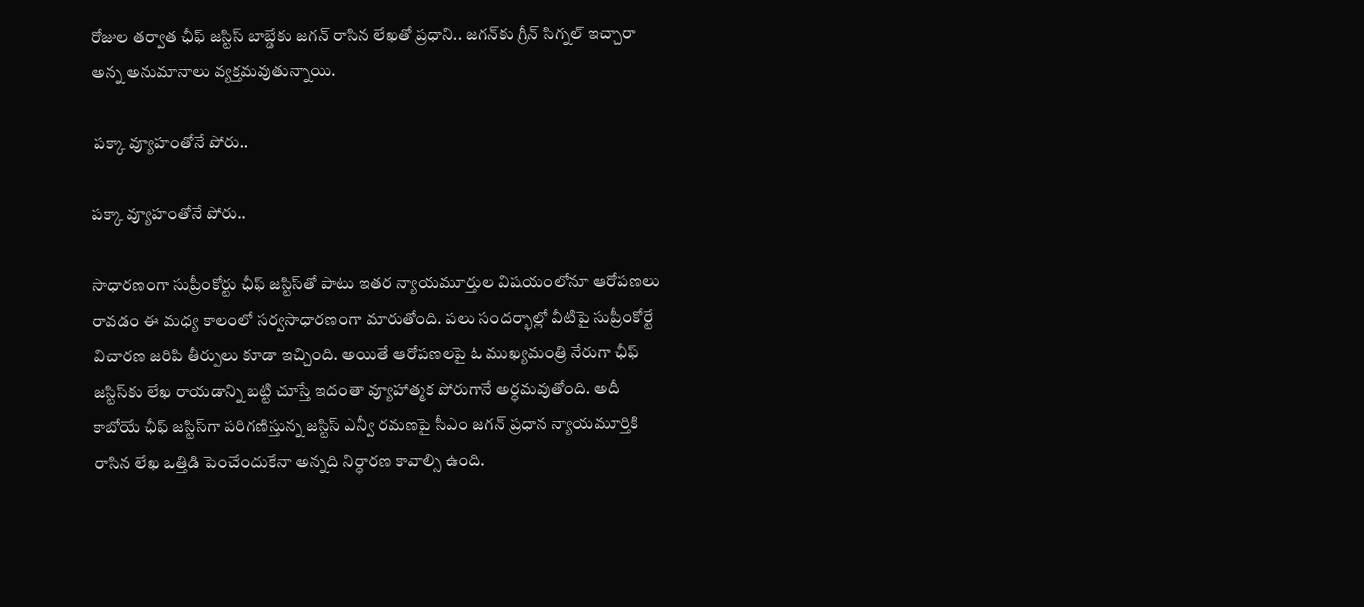రోజుల తర్వాత ఛీఫ్‌ జస్టిస్‌ బాబ్డేకు జగన్‌ రాసిన లేఖతో ప్రధాని.. జగన్‌కు గ్రీన్‌ సిగ్నల్‌ ఇచ్చారా అన్న అనుమానాలు వ్యక్తమవుతున్నాయి.

 పక్కా వ్యూహంతోనే పోరు..

పక్కా వ్యూహంతోనే పోరు..

సాధారణంగా సుప్రీంకోర్టు ఛీఫ్‌ జస్టిస్‌తో పాటు ఇతర న్యాయమూర్తుల విషయంలోనూ ఆరోపణలు రావడం ఈ మధ్య కాలంలో సర్వసాధారణంగా మారుతోంది. పలు సందర్భాల్లో వీటిపై సుప్రీంకోర్టే విచారణ జరిపి తీర్పులు కూడా ఇచ్చింది. అయితే ఆరోపణలపై ఓ ముఖ్యమంత్రి నేరుగా ఛీఫ్‌ జస్టిస్‌కు లేఖ రాయడాన్ని బట్టి చూస్తే ఇదంతా వ్యూహాత్మక పోరుగానే అర్ధమవుతోంది. అదీ కాబోయే ఛీఫ్‌ జస్టిస్‌గా పరిగణిస్తున్న జస్టిస్‌ ఎన్వీ రమణపై సీఎం జగన్ ప్రధాన న్యాయమూర్తికి రాసిన లేఖ ఒత్తిడి పెంచేందుకేనా అన్నది నిర్ధారణ కావాల్సి ఉంది.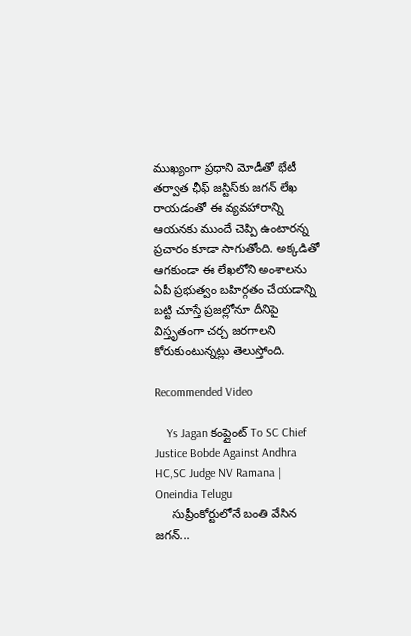ముఖ్యంగా ప్రధాని మోడీతో భేటీ తర్వాత ఛీఫ్‌ జస్టిస్‌కు జగన్‌ లేఖ రాయడంతో ఈ వ్యవహారాన్ని ఆయనకు ముందే చెప్పి ఉంటారన్న ప్రచారం కూడా సాగుతోంది. అక్కడితో ఆగకుండా ఈ లేఖలోని అంశాలను ఏపీ ప్రభుత్వం బహిర్గతం చేయడాన్ని బట్టి చూస్తే ప్రజల్లోనూ దీనిపై విస్తృతంగా చర్చ జరగాలని కోరుకుంటున్నట్లు తెలుస్తోంది.

Recommended Video

    Ys Jagan కంప్లైంట్ To SC Chief Justice Bobde Against Andhra HC,SC Judge NV Ramana | Oneindia Telugu
     సుప్రీంకోర్టులోనే బంతి వేసిన జగన్...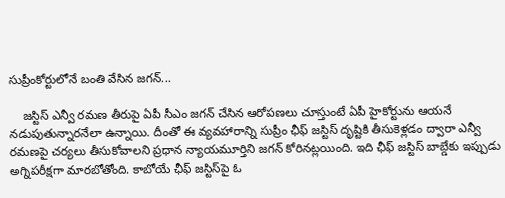సుప్రీంకోర్టులోనే బంతి వేసిన జగన్...

    జస్టిస్‌ ఎన్వీ రమణ తీరుపై ఏపీ సీఎం జగన్ చేసిన ఆరోపణలు చూస్తుంటే ఏపీ హైకోర్టును ఆయనే నడుపుతున్నారనేలా ఉన్నాయి. దీంతో ఈ వ్యవహారాన్ని సుప్రీం ఛీఫ్‌ జస్టిస్ దృష్టికి తీసుకెళ్లడం ద్వారా ఎన్వీ రమణపై చర్యలు తీసుకోవాలని ప్రధాన న్యాయమూర్తిని జగన్‌ కోరినట్లయింది. ఇది ఛీఫ్‌ జస్టిస్‌ బాబ్డేకు ఇప్పుడు అగ్నిపరీక్షగా మారబోతోంది. కాబోయే ఛీఫ్‌ జస్టిస్‌పై ఓ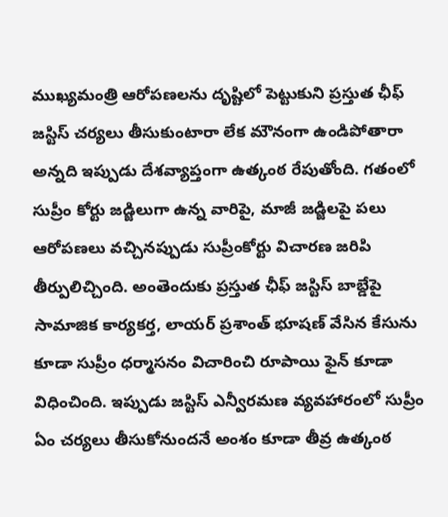ముఖ్యమంత్రి ఆరోపణలను దృష్టిలో పెట్టుకుని ప్రస్తుత ఛీఫ్ జస్టిస్‌ చర్యలు తీసుకుంటారా లేక మౌనంగా ఉండిపోతారా అన్నది ఇప్పుడు దేశవ్యాప్తంగా ఉత్కంఠ రేపుతోంది. గతంలో సుప్రీం కోర్టు జడ్జిలుగా ఉన్న వారిపై, మాజీ జడ్జిలపై పలు ఆరోపణలు వచ్చినప్పుడు సుప్రీంకోర్టు విచారణ జరిపి తీర్పులిచ్చింది. అంతెందుకు ప్రస్తుత ఛీఫ్‌ జస్టిస్‌ బాబ్డేపై సామాజిక కార్యకర్త, లాయర్‌ ప్రశాంత్‌ భూషణ్ వేసిన కేసును కూడా సుప్రీం ధర్మాసనం విచారించి రూపాయి ఫైన్‌ కూడా విధించింది. ఇప్పుడు జస్టిస్ ఎన్వీరమణ వ్యవహారంలో సుప్రీం ఏం చర్యలు తీసుకోనుందనే అంశం కూడా తీవ్ర ఉత్కంఠ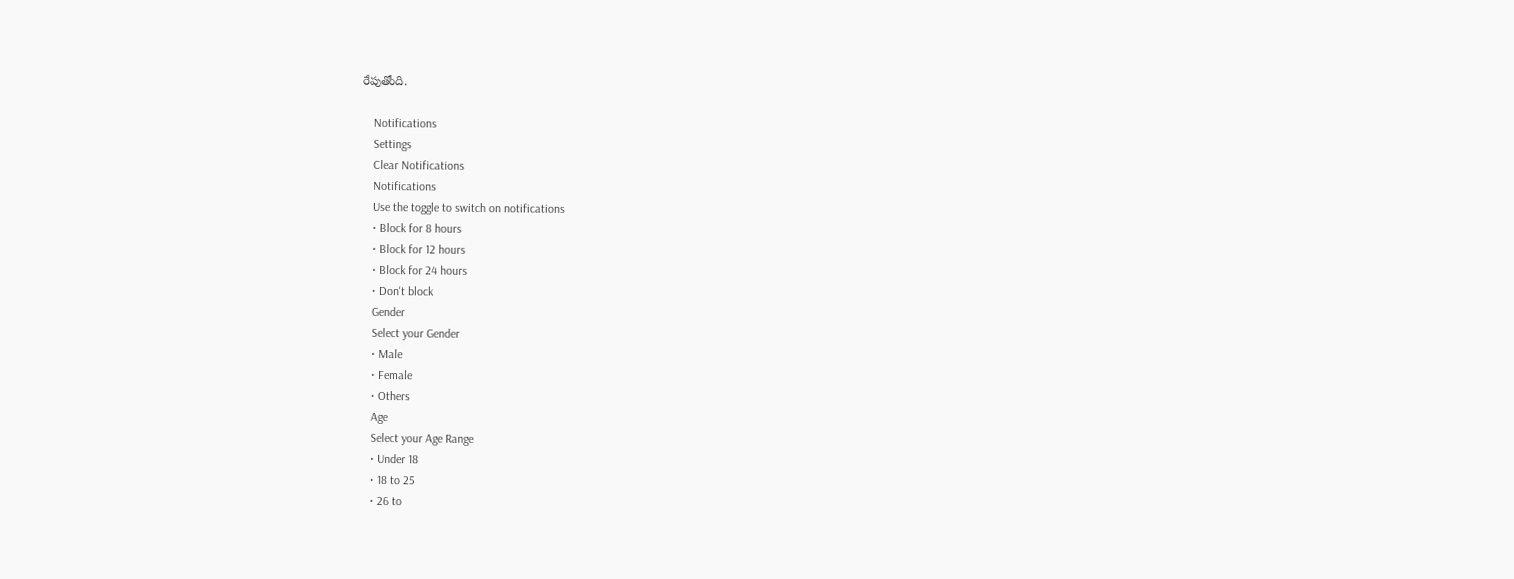రేపుతోంది.

    Notifications
    Settings
    Clear Notifications
    Notifications
    Use the toggle to switch on notifications
    • Block for 8 hours
    • Block for 12 hours
    • Block for 24 hours
    • Don't block
    Gender
    Select your Gender
    • Male
    • Female
    • Others
    Age
    Select your Age Range
    • Under 18
    • 18 to 25
    • 26 to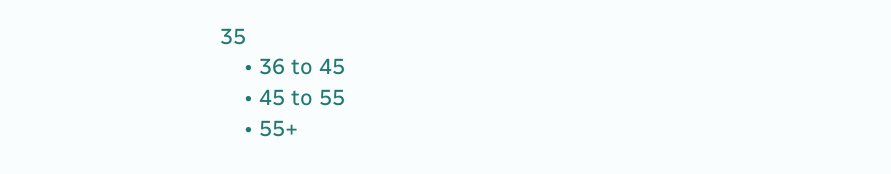35
    • 36 to 45
    • 45 to 55
    • 55+